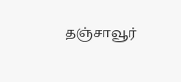தஞ்சாவூர்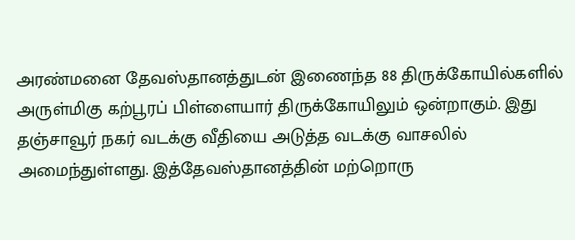அரண்மனை தேவஸ்தானத்துடன் இணைந்த 88 திருக்கோயில்களில் அருள்மிகு கற்பூரப் பிள்ளையார் திருக்கோயிலும் ஒன்றாகும். இது தஞ்சாவூர் நகர் வடக்கு வீதியை அடுத்த வடக்கு வாசலில் அமைந்துள்ளது. இத்தேவஸ்தானத்தின் மற்றொரு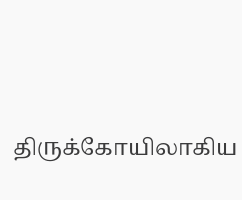திருக்கோயிலாகிய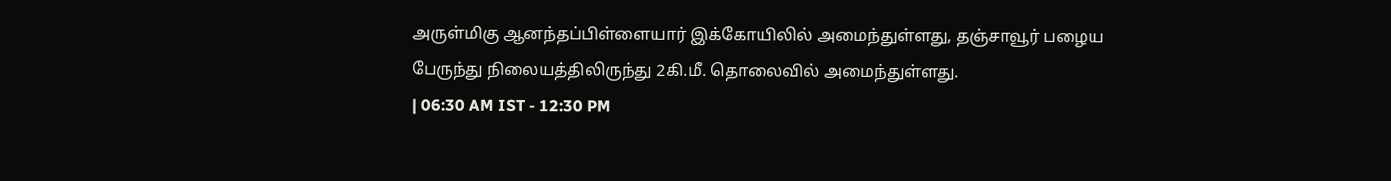அருள்மிகு ஆனந்தப்பிள்ளையார் இக்கோயிலில் அமைந்துள்ளது, தஞ்சாவூர் பழைய பேருந்து நிலையத்திலிருந்து 2கி.மீ. தொலைவில் அமைந்துள்ளது.
| 06:30 AM IST - 12:30 PM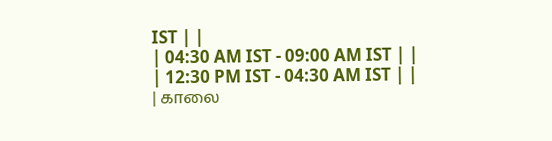IST | |
| 04:30 AM IST - 09:00 AM IST | |
| 12:30 PM IST - 04:30 AM IST | |
| காலை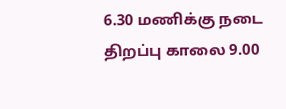6.30 மணிக்கு நடை திறப்பு காலை 9.00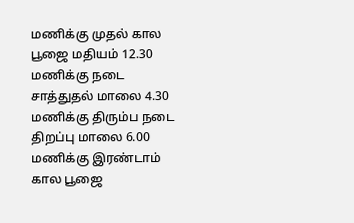மணிக்கு முதல் கால பூஜை மதியம் 12.30 மணிக்கு நடை சாத்துதல் மாலை 4.30 மணிக்கு திரும்ப நடை திறப்பு மாலை 6.00 மணிக்கு இரண்டாம் கால பூஜை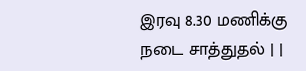இரவு 8.30 மணிக்கு நடை சாத்துதல் | |